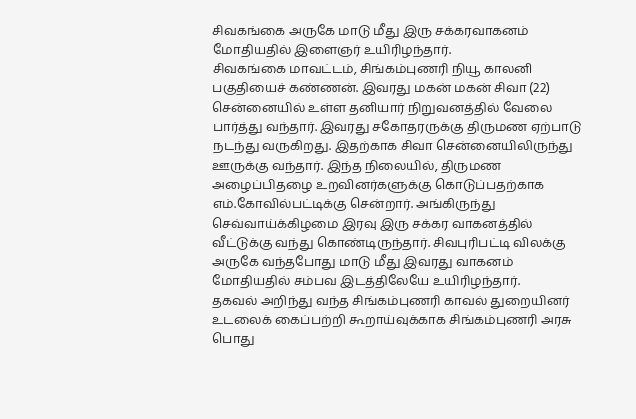சிவகங்கை அருகே மாடு மீது இரு சக்கரவாகனம் மோதியதில் இளைஞர் உயிரிழந்தார்.
சிவகங்கை மாவட்டம், சிங்கம்புணரி நியூ காலனி பகுதியைச் கண்ணன். இவரது மகன் மகன் சிவா (22) சென்னையில் உள்ள தனியார் நிறுவனத்தில் வேலை பார்த்து வந்தார். இவரது சகோதரருக்கு திருமண ஏற்பாடு நடந்து வருகிறது. இதற்காக சிவா சென்னையிலிருந்து ஊருக்கு வந்தார். இந்த நிலையில், திருமண அழைப்பிதழை உறவினர்களுக்கு கொடுப்பதற்காக எம்.கோவில்பட்டிக்கு சென்றார். அங்கிருந்து செவ்வாய்க்கிழமை இரவு இரு சக்கர வாகனத்தில் வீட்டுக்கு வந்து கொண்டிருந்தார். சிவபுரிபட்டி விலக்கு அருகே வந்தபோது மாடு மீது இவரது வாகனம் மோதியதில் சம்பவ இடத்திலேயே உயிரிழந்தார்.
தகவல் அறிந்து வந்த சிங்கம்புணரி காவல் துறையினர் உடலைக் கைப்பற்றி கூறாய்வுக்காக சிங்கம்புணரி அரசு பொது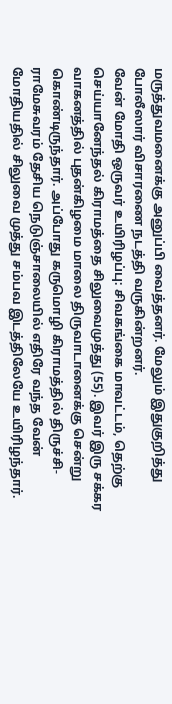மருத்துவமனைக்கு அனுப்பி வைத்தனர். மேலும் இதுகுறித்து போலீஸார் விசாரணை நடத்தி வருகின்றனர்.
வேன் மோதி ஒருவர் உயிரிழப்பு: சிவகங்கை மாவட்டம், தெற்கு செய்யானேந்தல் கிராமத்தை சிலுவைமுத்து (55). இவர் இரு சக்கர வாகனத்தில் புதன்கிழமை மாலை திருவாடானைக்கு சென்று கொண்டிருந்தார். அப்போது கருமொழி கிராமத்தில் திருச்சி-ராமேசுவரம் தேசிய நெடுஞ்சாலையில் எதிரே வந்த வேன் மோதியதில் சிலுவை முத்து சம்பவ இடத்திலேயே உயிரிழந்தார்.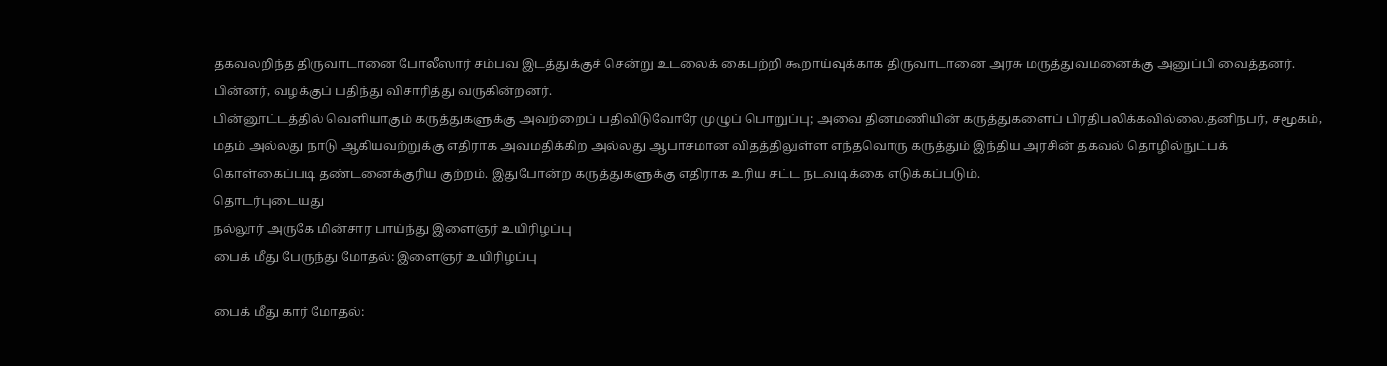தகவலறிந்த திருவாடானை போலீஸார் சம்பவ இடத்துக்குச் சென்று உடலைக் கைபற்றி கூறாய்வுக்காக திருவாடானை அரசு மருத்துவமனைக்கு அனுப்பி வைத்தனர். பின்னர், வழக்குப் பதிந்து விசாரித்து வருகின்றனர்.
பின்னூட்டத்தில் வெளியாகும் கருத்துகளுக்கு அவற்றைப் பதிவிடுவோரே முழுப் பொறுப்பு; அவை தினமணியின் கருத்துகளைப் பிரதிபலிக்கவில்லை.தனிநபர், சமூகம், மதம் அல்லது நாடு ஆகியவற்றுக்கு எதிராக அவமதிக்கிற அல்லது ஆபாசமான விதத்திலுள்ள எந்தவொரு கருத்தும் இந்திய அரசின் தகவல் தொழில்நுட்பக் கொள்கைப்படி தண்டனைக்குரிய குற்றம். இதுபோன்ற கருத்துகளுக்கு எதிராக உரிய சட்ட நடவடிக்கை எடுக்கப்படும்.
தொடர்புடையது
நல்லூர் அருகே மின்சார பாய்ந்து இளைஞர் உயிரிழப்பு
பைக் மீது பேருந்து மோதல்: இளைஞர் உயிரிழப்பு

பைக் மீது கார் மோதல்: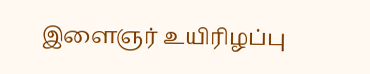இளைஞர் உயிரிழப்பு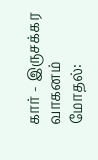கார் - இருசக்கர வாகனம் மோதல்: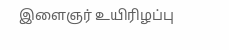இளைஞர் உயிரிழப்பு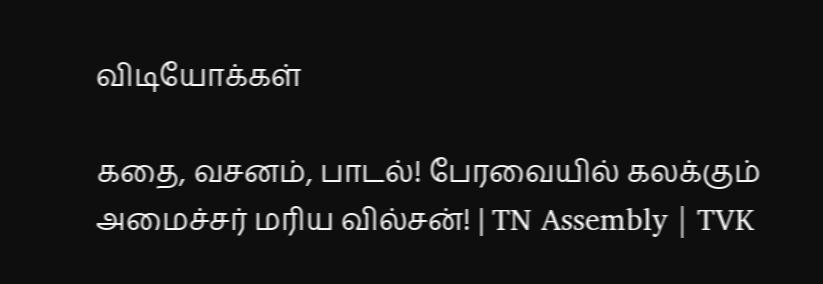விடியோக்கள்

கதை, வசனம், பாடல்! பேரவையில் கலக்கும் அமைச்சர் மரிய வில்சன்! | TN Assembly | TVK